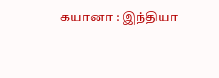கயானா : இந்தியா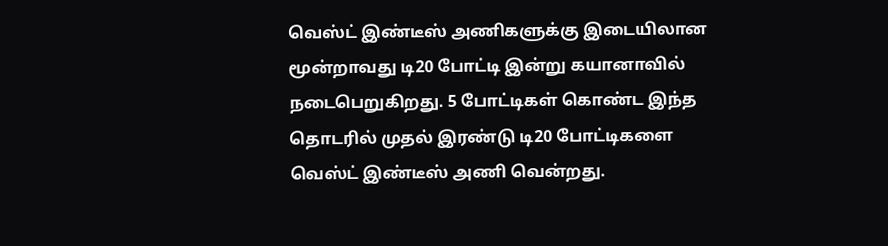வெஸ்ட் இண்டீஸ் அணிகளுக்கு இடையிலான மூன்றாவது டி20 போட்டி இன்று கயானாவில் நடைபெறுகிறது. 5 போட்டிகள் கொண்ட இந்த தொடரில் முதல் இரண்டு டி20 போட்டிகளை வெஸ்ட் இண்டீஸ் அணி வென்றது.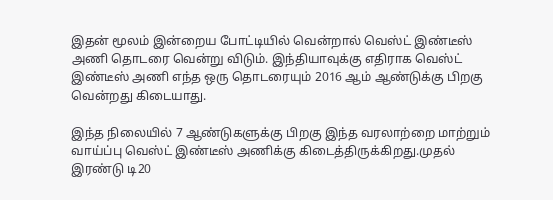இதன் மூலம் இன்றைய போட்டியில் வென்றால் வெஸ்ட் இண்டீஸ் அணி தொடரை வென்று விடும். இந்தியாவுக்கு எதிராக வெஸ்ட் இண்டீஸ் அணி எந்த ஒரு தொடரையும் 2016 ஆம் ஆண்டுக்கு பிறகு வென்றது கிடையாது.

இந்த நிலையில் 7 ஆண்டுகளுக்கு பிறகு இந்த வரலாற்றை மாற்றும் வாய்ப்பு வெஸ்ட் இண்டீஸ் அணிக்கு கிடைத்திருக்கிறது.முதல் இரண்டு டி20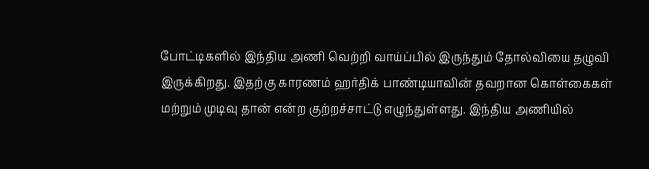போட்டிகளில் இந்திய அணி வெற்றி வாய்ப்பில் இருந்தும் தோல்வியை தழுவி இருக்கிறது. இதற்கு காரணம் ஹர்திக் பாண்டியாவின் தவறான கொள்கைகள் மற்றும் முடிவு தான் என்ற குற்றச்சாட்டு எழுந்துள்ளது. இந்திய அணியில்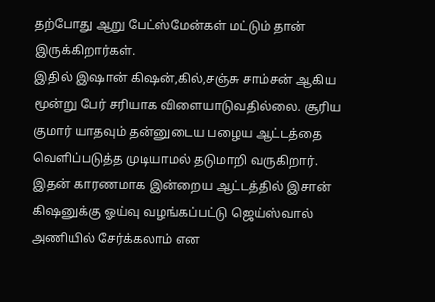தற்போது ஆறு பேட்ஸ்மேன்கள் மட்டும் தான் இருக்கிறார்கள்.
இதில் இஷான் கிஷன்,கில்,சஞ்சு சாம்சன் ஆகிய மூன்று பேர் சரியாக விளையாடுவதில்லை. சூரிய குமார் யாதவும் தன்னுடைய பழைய ஆட்டத்தை வெளிப்படுத்த முடியாமல் தடுமாறி வருகிறார். இதன் காரணமாக இன்றைய ஆட்டத்தில் இசான் கிஷனுக்கு ஓய்வு வழங்கப்பட்டு ஜெய்ஸ்வால் அணியில் சேர்க்கலாம் என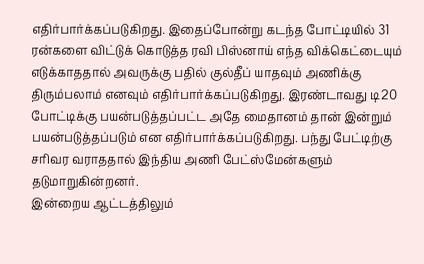எதிர்பார்க்கப்படுகிறது. இதைப்போன்று கடந்த போட்டியில் 31 ரன்களை விட்டுக் கொடுத்த ரவி பிஸ்னாய் எந்த விக்கெட்டையும் எடுக்காததால் அவருக்கு பதில் குல்தீப் யாதவும் அணிக்கு திரும்பலாம் எனவும் எதிர்பார்க்கப்படுகிறது. இரண்டாவது டி20 போட்டிக்கு பயன்படுத்தப்பட்ட அதே மைதானம் தான் இன்றும் பயன்படுத்தப்படும் என எதிர்பார்க்கப்படுகிறது. பந்து பேட்டிற்கு சரிவர வராததால் இந்திய அணி பேட்ஸ்மேன்களும் தடுமாறுகின்றனர்.
இன்றைய ஆட்டத்திலும்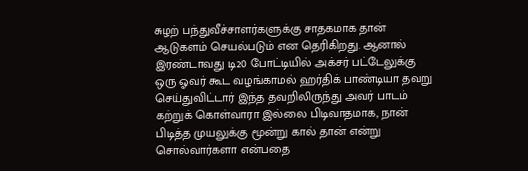சுழற் பந்துவீச்சாளர்களுக்கு சாதகமாக தான் ஆடுகளம் செயல்படும் என தெரிகிறது. ஆனால் இரண்டாவது டி20 போட்டியில் அக்சர் பட்டேலுக்கு ஒரு ஓவர் கூட வழங்காமல் ஹர்திக் பாண்டியா தவறு செய்துவிட்டார் இந்த தவறிலிருந்து அவர் பாடம் கற்றுக் கொள்வாரா இல்லை பிடிவாதமாக, நான் பிடித்த முயலுக்கு மூன்று கால் தான் என்று சொல்வார்களா என்பதை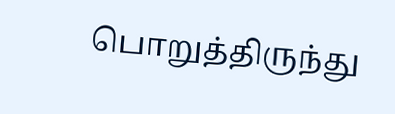பொறுத்திருந்து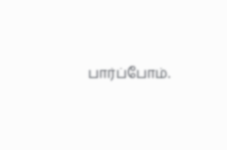பார்ப்போம்.